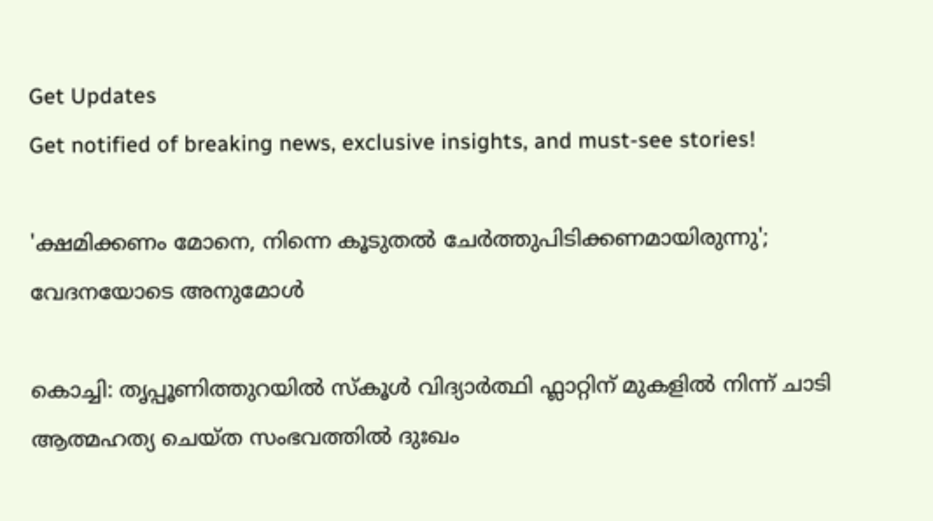Get Updates
Get notified of breaking news, exclusive insights, and must-see stories!

'ക്ഷമിക്കണം മോനെ, നിന്നെ കൂടുതൽ ചേർ‌ത്തുപിടിക്കണമായിരുന്നു'; വേദനയോടെ അനുമോൾ

കൊച്ചി: തൃപ്പൂണിത്തുറയിൽ സ്കൂൾ വിദ്യാർത്ഥി ഫ്ലാറ്റിന് മുകളിൽ നിന്ന് ചാടി ആത്മഹത്യ ചെയ്ത സംഭവത്തിൽ ദുഃഖം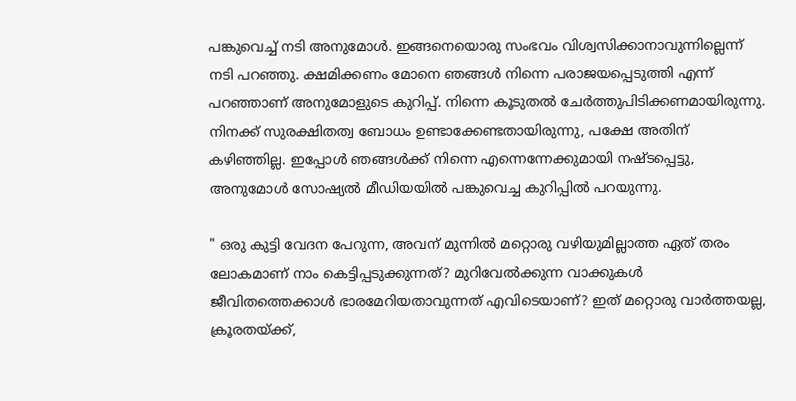പങ്കുവെച്ച് നടി അനുമോൾ. ഇങ്ങനെയൊരു സംഭവം വിശ്വസിക്കാനാവുന്നില്ലെന്ന് നടി പറഞ്ഞു. ക്ഷമിക്കണം മോനെ ഞങ്ങൾ നിന്നെ പരാജയപ്പെടുത്തി എന്ന് പറഞ്ഞാണ് അനുമോളുടെ കുറിപ്പ്. നിന്നെ കൂടുതൽ ചേർ‌ത്തുപിടിക്കണമായിരുന്നു. നിനക്ക് സുരക്ഷിതത്വ ബോധം ഉണ്ടാക്കേണ്ടതായിരുന്നു, പക്ഷേ അതിന് കഴിഞ്ഞില്ല. ഇപ്പോൾ ഞങ്ങൾക്ക് നിന്നെ എന്നെന്നേക്കുമായി നഷ്ടപ്പെട്ടു, അനുമോൾ സോഷ്യൽ മീഡിയയിൽ പങ്കുവെച്ച കുറിപ്പിൽ പറയുന്നു.

" ഒരു കുട്ടി വേദന പേറുന്ന, അവന് മുന്നിൽ മറ്റൊരു വഴിയുമില്ലാത്ത ഏത് തരം ലോകമാണ് നാം കെട്ടിപ്പടുക്കുന്നത്? മുറിവേൽക്കുന്ന വാക്കുകൾ ജീവിതത്തെക്കാൾ ഭാരമേറിയതാവുന്നത് എവിടെയാണ്? ഇത് മറ്റൊരു വാർത്തയല്ല, ക്രൂരതയ്ക്ക്,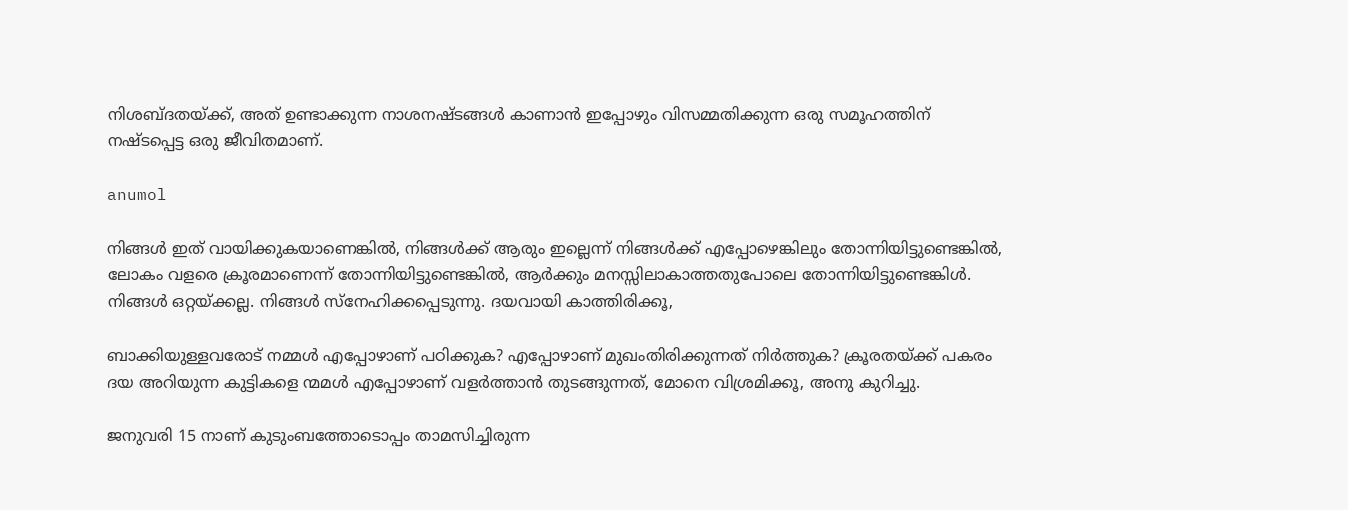നിശബ്ദതയ്ക്ക്, അത് ഉണ്ടാക്കുന്ന നാശനഷ്ടങ്ങൾ കാണാൻ ഇപ്പോഴും വിസമ്മതിക്കുന്ന ഒരു സമൂഹത്തിന് നഷ്ടപ്പെട്ട ഒരു ജീവിതമാണ്.

anumol

നിങ്ങൾ ഇത് വായിക്കുകയാണെങ്കിൽ, നിങ്ങൾക്ക് ആരും ഇല്ലെന്ന് നിങ്ങൾക്ക് എപ്പോഴെങ്കിലും തോന്നിയിട്ടുണ്ടെങ്കിൽ, ലോകം വളരെ ക്രൂരമാണെന്ന് തോന്നിയിട്ടുണ്ടെങ്കിൽ, ആർക്കും മനസ്സിലാകാത്തതുപോലെ തോന്നിയിട്ടുണ്ടെങ്കിൾ. നിങ്ങൾ ഒറ്റയ്ക്കല്ല. നിങ്ങൾ സ്നേഹിക്കപ്പെടുന്നു. ദയവായി കാത്തിരിക്കൂ,

ബാക്കിയുള്ളവരോട് നമ്മൾ എപ്പോഴാണ് പഠിക്കുക? എപ്പോഴാണ് മുഖംതിരിക്കുന്നത് നിർത്തുക? ക്രൂരതയ്ക്ക് പകരം ദയ അറിയുന്ന കുട്ടികളെ ന്മമൾ എപ്പോഴാണ് വളർത്താൻ തുടങ്ങുന്നത്, മോനെ വിശ്രമിക്കൂ, അനു കുറിച്ചു.

ജനുവരി 15 നാണ് കുടുംബത്തോടൊപ്പം താമസിച്ചിരുന്ന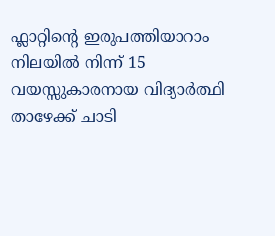ഫ്ലാറ്റിന്റെ ഇരുപത്തിയാറാം നിലയിൽ നിന്ന് 15 വയസ്സുകാരനായ വിദ്യാർത്ഥി താഴേക്ക് ചാടി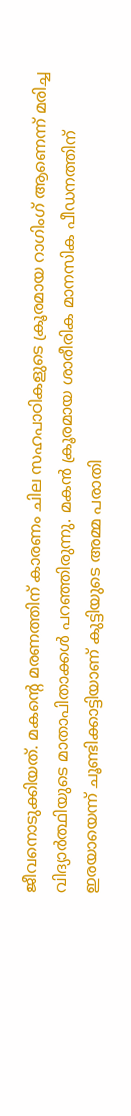ജീവനൊടുക്കിയത്. മകന്റെ മരണത്തിന് കാരണം ചില സഹപാഠികളുടെ ക്രൂരമായ റാഗിംഗ് ആണെന്ന് മരിച്ച വിദ്യാർത്ഥിയുടെ മാതാപിതാക്കൾ പറഞ്ഞിരുന്നു. മകൻ ക്രൂരമായ ശാരീരിക മാനസിക പീഡനത്തിന് ഇരയായെന്ന് ചൂണ്ടിക്കാട്ടിയാണ് കുട്ടിയുടെ അമ്മ പരാതി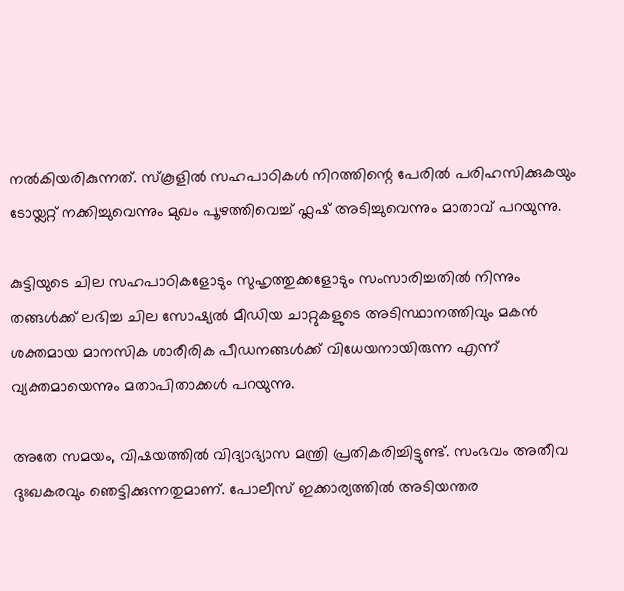നൽകിയരികുന്നത്. സ്കൂളിൽ സഹപാഠികൾ നിറത്തിന്റെ പേരിൽ പരിഹസിക്കുകയും ടോയ്ലറ്റ് നക്കിച്ചുവെന്നും മുഖം പൂഴത്തിവെച്ച് ഫ്ലഷ് അടിച്ചുവെന്നും മാതാവ് പറയുന്നു.

കുട്ടിയുടെ ചില സഹപാഠികളോടും സുഹൃത്തുക്കളോടും സംസാരിച്ചതിൽ നിന്നും തങ്ങൾക്ക് ലഭിച്ച ചില സോഷ്യൽ മീഡിയ ചാറ്റുകളുടെ അടിസ്ഥാനത്തിവും മകൻ ശക്തമായ മാനസിക ശാരീരിക പീഡനങ്ങൾക്ക് വിധേയനായിരുന്ന എന്ന് വ്യക്തമായെന്നും മതാപിതാക്കൾ പറയുന്നു.

അതേ സമയം, വിഷയത്തിൽ‌ വിദ്യാഭ്യാസ മന്ത്രി പ്രതികരിച്ചിട്ടുണ്ട്. സംഭവം അതീവ ദുഃഖകരവും ഞെട്ടിക്കുന്നതുമാണ്. പോലീസ് ഇക്കാര്യത്തിൽ അടിയന്തര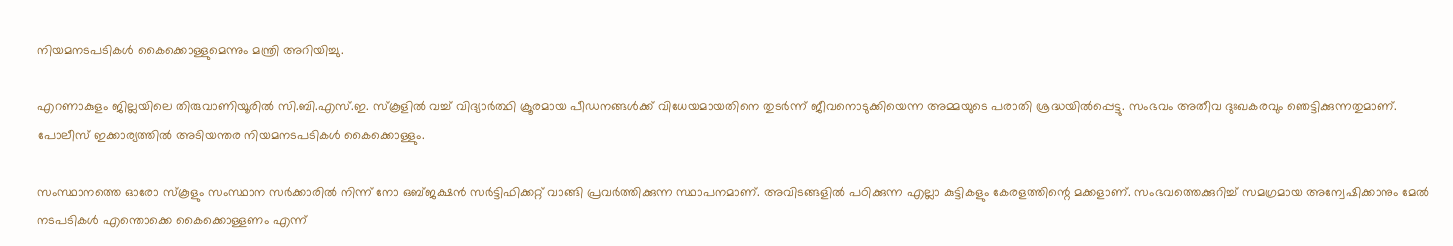നിയമനടപടികൾ കൈക്കൊള്ളുമെന്നും മന്ത്രി അറിയിച്ചു.

എറണാകുളം ജില്ലയിലെ തിരുവാണിയൂരിൽ സി.ബി.എസ്.ഇ. സ്കൂളിൽ വച്ച് വിദ്യാർത്ഥി ക്രൂരമായ പീഡനങ്ങൾക്ക് വിധേയമായതിനെ തുടർന്ന് ജീവനൊടുക്കിയെന്ന അമ്മയുടെ പരാതി ശ്രദ്ധയിൽപ്പെട്ടു. സംഭവം അതീവ ദുഃഖകരവും ഞെട്ടിക്കുന്നതുമാണ്. പോലീസ് ഇക്കാര്യത്തിൽ അടിയന്തര നിയമനടപടികൾ കൈക്കൊള്ളും.

സംസ്ഥാനത്തെ ഓരോ സ്കൂളും സംസ്ഥാന സർക്കാരിൽ നിന്ന് നോ ഒബ്ജക്ഷൻ സർട്ടിഫിക്കറ്റ് വാങ്ങി പ്രവർത്തിക്കുന്ന സ്ഥാപനമാണ്. അവിടങ്ങളിൽ പഠിക്കുന്ന എല്ലാ കുട്ടികളും കേരളത്തിന്റെ മക്കളാണ്. സംഭവത്തെക്കുറിച്ച് സമഗ്രമായ അന്വേഷിക്കാനും മേൽ നടപടികൾ എന്തൊക്കെ കൈക്കൊള്ളണം എന്ന്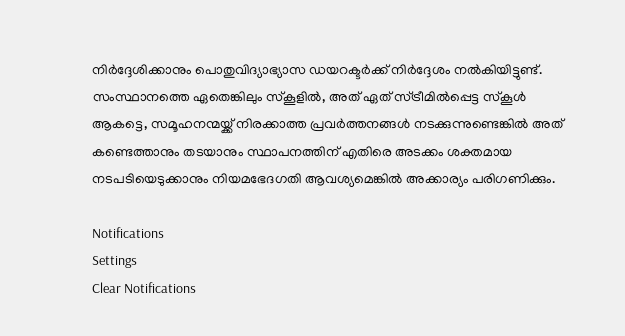നിർദ്ദേശിക്കാനും പൊതുവിദ്യാഭ്യാസ ഡയറക്ടർക്ക് നിർദ്ദേശം നൽകിയിട്ടുണ്ട്. സംസ്ഥാനത്തെ ഏതെങ്കിലും സ്കൂളിൽ, അത് ഏത് സ്ട്രീമിൽപ്പെട്ട സ്കൂൾ ആകട്ടെ, സമൂഹനന്മയ്ക്ക് നിരക്കാത്ത പ്രവർത്തനങ്ങൾ നടക്കുന്നുണ്ടെങ്കിൽ അത് കണ്ടെത്താനും തടയാനും സ്ഥാപനത്തിന് എതിരെ അടക്കം ശക്തമായ നടപടിയെടുക്കാനും നിയമഭേദഗതി ആവശ്യമെങ്കിൽ അക്കാര്യം പരിഗണിക്കും.

Notifications
Settings
Clear Notifications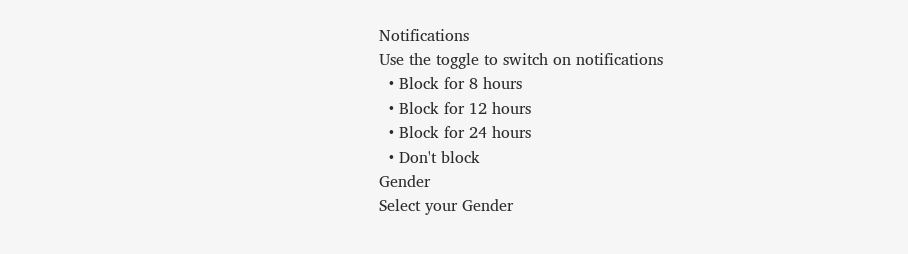Notifications
Use the toggle to switch on notifications
  • Block for 8 hours
  • Block for 12 hours
  • Block for 24 hours
  • Don't block
Gender
Select your Gender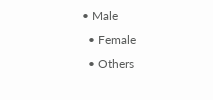• Male
  • Female
  • Others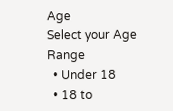Age
Select your Age Range
  • Under 18
  • 18 to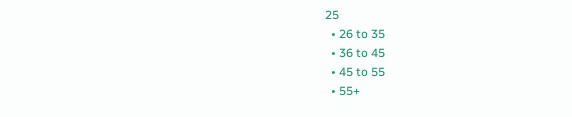25
  • 26 to 35
  • 36 to 45
  • 45 to 55
  • 55+